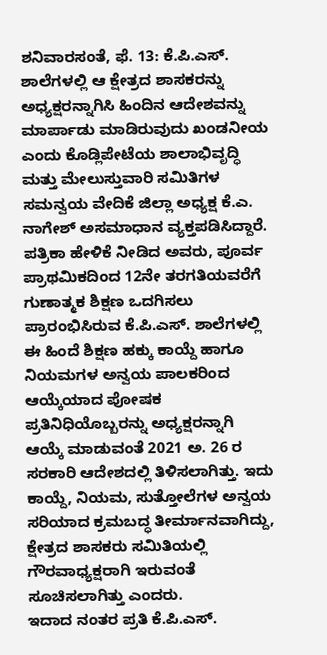ಶನಿವಾರಸಂತೆ, ಫೆ. 13: ಕೆ.ಪಿ.ಎಸ್. ಶಾಲೆಗಳಲ್ಲಿ ಆ ಕ್ಷೇತ್ರದ ಶಾಸಕರನ್ನು ಅಧ್ಯಕ್ಷರನ್ನಾಗಿಸಿ ಹಿಂದಿನ ಆದೇಶವನ್ನು ಮಾರ್ಪಾಡು ಮಾಡಿರುವುದು ಖಂಡನೀಯ ಎಂದು ಕೊಡ್ಲಿಪೇಟೆಯ ಶಾಲಾಭಿವೃದ್ಧಿ ಮತ್ತು ಮೇಲುಸ್ತುವಾರಿ ಸಮಿತಿಗಳ ಸಮನ್ವಯ ವೇದಿಕೆ ಜಿಲ್ಲಾ ಅಧ್ಯಕ್ಷ ಕೆ.ಎ. ನಾಗೇಶ್ ಅಸಮಾಧಾನ ವ್ಯಕ್ತಪಡಿಸಿದ್ದಾರೆ.
ಪತ್ರಿಕಾ ಹೇಳಿಕೆ ನೀಡಿದ ಅವರು, ಪೂರ್ವ ಪ್ರಾಥಮಿಕದಿಂದ 12ನೇ ತರಗತಿಯವರೆಗೆ ಗುಣಾತ್ಮಕ ಶಿಕ್ಷಣ ಒದಗಿಸಲು ಪ್ರಾರಂಭಿಸಿರುವ ಕೆ.ಪಿ.ಎಸ್. ಶಾಲೆಗಳಲ್ಲಿ ಈ ಹಿಂದೆ ಶಿಕ್ಷಣ ಹಕ್ಕು ಕಾಯ್ದೆ ಹಾಗೂ ನಿಯಮಗಳ ಅನ್ವಯ ಪಾಲಕರಿಂದ ಆಯ್ಕೆಯಾದ ಪೋಷಕ ಪ್ರತಿನಿಧಿಯೊಬ್ಬರನ್ನು ಅಧ್ಯಕ್ಷರನ್ನಾಗಿ ಆಯ್ಕೆ ಮಾಡುವಂತೆ 2021 ಅ. 26 ರ ಸರಕಾರಿ ಆದೇಶದಲ್ಲಿ ತಿಳಿಸಲಾಗಿತ್ತು. ಇದು ಕಾಯ್ದೆ, ನಿಯಮ, ಸುತ್ತೋಲೆಗಳ ಅನ್ವಯ ಸರಿಯಾದ ಕ್ರಮಬದ್ಧ ತೀರ್ಮಾನವಾಗಿದ್ದು, ಕ್ಷೇತ್ರದ ಶಾಸಕರು ಸಮಿತಿಯಲ್ಲಿ ಗೌರವಾಧ್ಯಕ್ಷರಾಗಿ ಇರುವಂತೆ ಸೂಚಿಸಲಾಗಿತ್ತು ಎಂದರು.
ಇದಾದ ನಂತರ ಪ್ರತಿ ಕೆ.ಪಿ.ಎಸ್.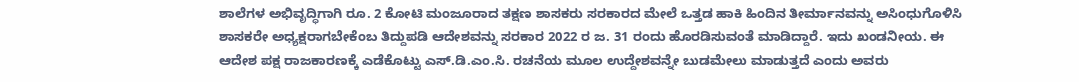ಶಾಲೆಗಳ ಅಭಿವೃದ್ಧಿಗಾಗಿ ರೂ. 2 ಕೋಟಿ ಮಂಜೂರಾದ ತಕ್ಷಣ ಶಾಸಕರು ಸರಕಾರದ ಮೇಲೆ ಒತ್ತಡ ಹಾಕಿ ಹಿಂದಿನ ತೀರ್ಮಾನವನ್ನು ಅಸಿಂಧುಗೊಳಿಸಿ ಶಾಸಕರೇ ಅಧ್ಯಕ್ಷರಾಗಬೇಕೆಂಬ ತಿದ್ದುಪಡಿ ಆದೇಶವನ್ನು ಸರಕಾರ 2022 ರ ಜ. 31 ರಂದು ಹೊರಡಿಸುವಂತೆ ಮಾಡಿದ್ದಾರೆ. ಇದು ಖಂಡನೀಯ. ಈ ಆದೇಶ ಪಕ್ಷ ರಾಜಕಾರಣಕ್ಕೆ ಎಡೆಕೊಟ್ಟು ಎಸ್.ಡಿ.ಎಂ.ಸಿ. ರಚನೆಯ ಮೂಲ ಉದ್ದೇಶವನ್ನೇ ಬುಡಮೇಲು ಮಾಡುತ್ತದೆ ಎಂದು ಅವರು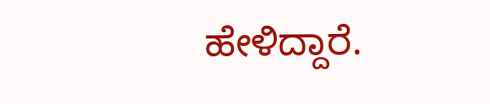ಹೇಳಿದ್ದಾರೆ.